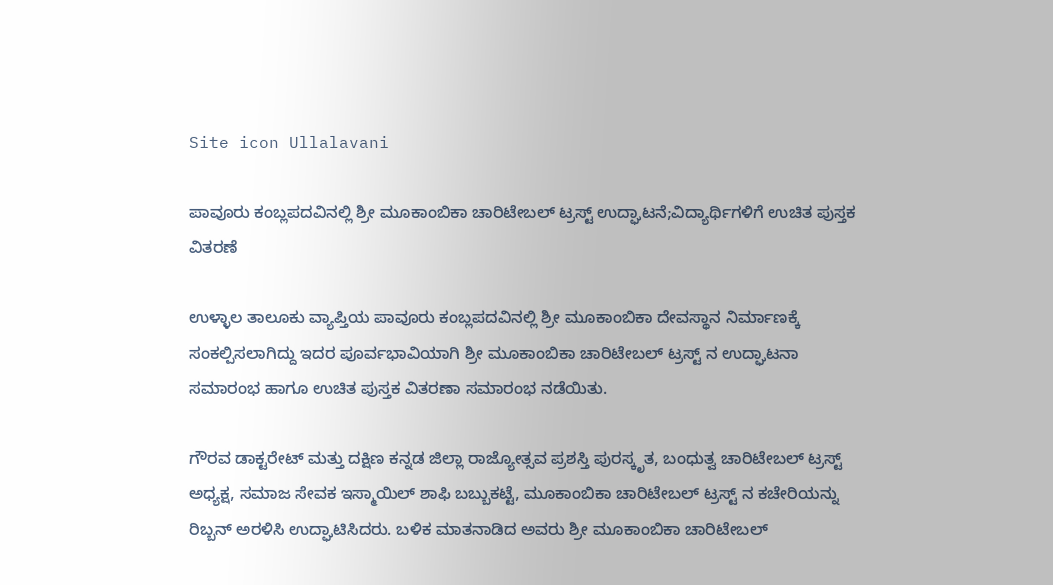Site icon Ullalavani

ಪಾವೂರು ಕಂಬ್ಲಪದವಿನಲ್ಲಿ ಶ್ರೀ ಮೂಕಾಂಬಿಕಾ ಚಾರಿಟೇಬಲ್ ಟ್ರಸ್ಟ್ ಉದ್ಘಾಟನೆ;ವಿದ್ಯಾರ್ಥಿಗಳಿಗೆ ಉಚಿತ ಪುಸ್ತಕ ವಿತರಣೆ

ಉಳ್ಳಾಲ ತಾಲೂಕು ವ್ಯಾಪ್ತಿಯ ಪಾವೂರು ಕಂಬ್ಲಪದವಿನಲ್ಲಿ ಶ್ರೀ ಮೂಕಾಂಬಿಕಾ ದೇವಸ್ಥಾನ ನಿರ್ಮಾಣಕ್ಕೆ ಸಂಕಲ್ಪಿಸಲಾಗಿದ್ದು ಇದರ ಪೂರ್ವಭಾವಿಯಾಗಿ ಶ್ರೀ ಮೂಕಾಂಬಿಕಾ ಚಾರಿಟೇಬಲ್ ಟ್ರಸ್ಟ್ ನ ಉದ್ಘಾಟನಾ ಸಮಾರಂಭ ಹಾಗೂ ಉಚಿತ ಪುಸ್ತಕ ವಿತರಣಾ ಸಮಾರಂಭ ನಡೆಯಿತು.

ಗೌರವ ಡಾಕ್ಟರೇಟ್ ಮತ್ತು ದಕ್ಷಿಣ ಕನ್ನಡ ಜಿಲ್ಲಾ ರಾಜ್ಯೋತ್ಸವ ಪ್ರಶಸ್ತಿ ಪುರಸ್ಕೃತ, ಬಂಧುತ್ವ ಚಾರಿಟೇಬಲ್ ಟ್ರಸ್ಟ್ ಅಧ್ಯಕ್ಷ, ಸಮಾಜ ಸೇವಕ ಇಸ್ಮಾಯಿಲ್ ಶಾಫಿ ಬಬ್ಬುಕಟ್ಟೆ, ಮೂಕಾಂಬಿಕಾ ಚಾರಿಟೇಬಲ್ ಟ್ರಸ್ಟ್ ನ ಕಚೇರಿಯನ್ನು ರಿಬ್ಬನ್ ಅರಳಿಸಿ ಉದ್ಘಾಟಿಸಿದರು. ಬಳಿಕ ಮಾತನಾಡಿದ ಅವರು ಶ್ರೀ ಮೂಕಾಂಬಿಕಾ ಚಾರಿಟೇಬಲ್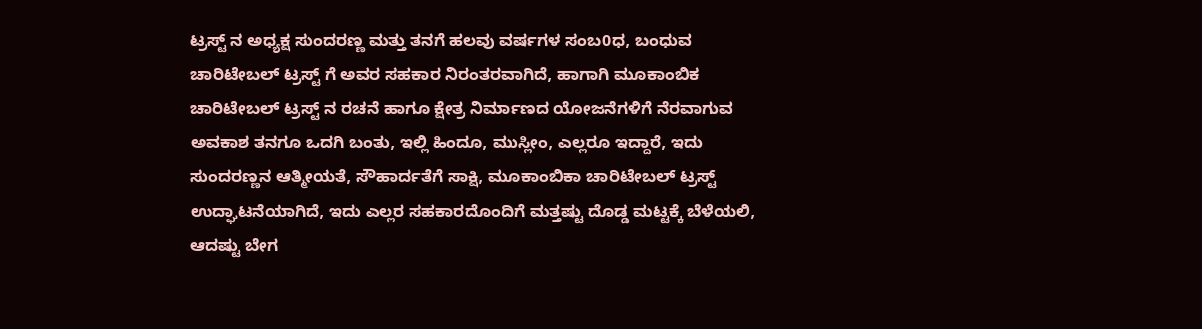ಟ್ರಸ್ಟ್ ನ ಅಧ್ಯಕ್ಷ ಸುಂದರಣ್ಣ ಮತ್ತು ತನಗೆ ಹಲವು ವರ್ಷಗಳ ಸಂಬ0ಧ, ಬಂಧುವ ಚಾರಿಟೇಬಲ್ ಟ್ರಸ್ಟ್ ಗೆ ಅವರ ಸಹಕಾರ ನಿರಂತರವಾಗಿದೆ, ಹಾಗಾಗಿ ಮೂಕಾಂಬಿಕ ಚಾರಿಟೇಬಲ್ ಟ್ರಸ್ಟ್ ನ ರಚನೆ ಹಾಗೂ ಕ್ಷೇತ್ರ ನಿರ್ಮಾಣದ ಯೋಜನೆಗಳಿಗೆ ನೆರವಾಗುವ ಅವಕಾಶ ತನಗೂ ಒದಗಿ ಬಂತು, ಇಲ್ಲಿ ಹಿಂದೂ, ಮುಸ್ಲೀಂ, ಎಲ್ಲರೂ ಇದ್ದಾರೆ, ಇದು ಸುಂದರಣ್ಣನ ಆತ್ಮೀಯತೆ, ಸೌಹಾರ್ದತೆಗೆ ಸಾಕ್ಷಿ, ಮೂಕಾಂಬಿಕಾ ಚಾರಿಟೇಬಲ್ ಟ್ರಸ್ಟ್ ಉದ್ಘಾಟನೆಯಾಗಿದೆ, ಇದು ಎಲ್ಲರ ಸಹಕಾರದೊಂದಿಗೆ ಮತ್ತಷ್ಟು ದೊಡ್ಡ ಮಟ್ಟಕ್ಕೆ ಬೆಳೆಯಲಿ, ಆದಷ್ಟು ಬೇಗ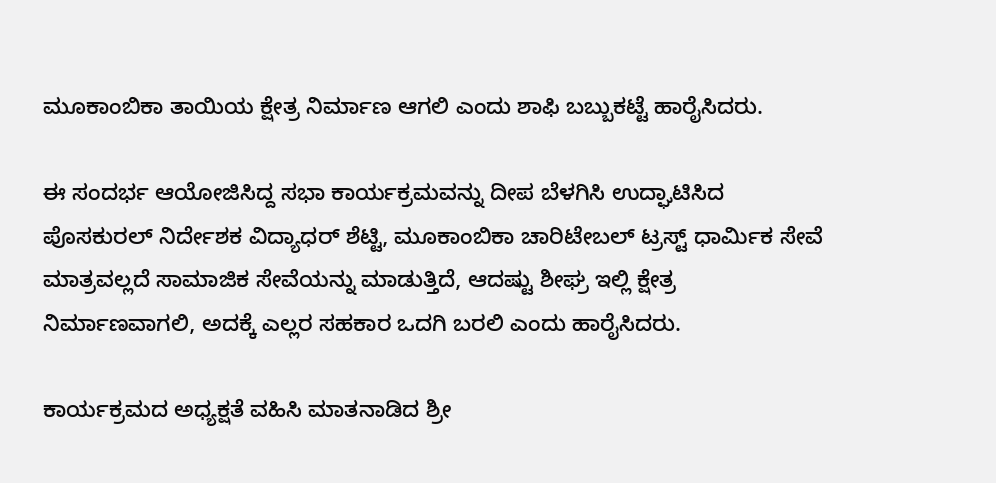ಮೂಕಾಂಬಿಕಾ ತಾಯಿಯ ಕ್ಷೇತ್ರ ನಿರ್ಮಾಣ ಆಗಲಿ ಎಂದು ಶಾಫಿ ಬಬ್ಬುಕಟ್ಟೆ ಹಾರೈಸಿದರು.

ಈ ಸಂದರ್ಭ ಆಯೋಜಿಸಿದ್ದ ಸಭಾ ಕಾರ್ಯಕ್ರಮವನ್ನು ದೀಪ ಬೆಳಗಿಸಿ ಉದ್ಘಾಟಿಸಿದ ಪೊಸಕುರಲ್ ನಿರ್ದೇಶಕ ವಿದ್ಯಾಧರ್ ಶೆಟ್ಟಿ, ಮೂಕಾಂಬಿಕಾ ಚಾರಿಟೇಬಲ್ ಟ್ರಸ್ಟ್ ಧಾರ್ಮಿಕ ಸೇವೆ ಮಾತ್ರವಲ್ಲದೆ ಸಾಮಾಜಿಕ ಸೇವೆಯನ್ನು ಮಾಡುತ್ತಿದೆ, ಆದಷ್ಟು ಶೀಘ್ರ ಇಲ್ಲಿ ಕ್ಷೇತ್ರ ನಿರ್ಮಾಣವಾಗಲಿ, ಅದಕ್ಕೆ ಎಲ್ಲರ ಸಹಕಾರ ಒದಗಿ ಬರಲಿ ಎಂದು ಹಾರೈಸಿದರು.

ಕಾರ್ಯಕ್ರಮದ ಅಧ್ಯಕ್ಷತೆ ವಹಿಸಿ ಮಾತನಾಡಿದ ಶ್ರೀ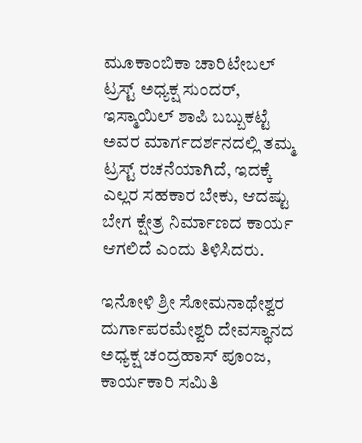ಮೂಕಾಂಬಿಕಾ ಚಾರಿಟೇಬಲ್ ಟ್ರಸ್ಟ್ ಅಧ್ಯಕ್ಷ ಸುಂದರ್, ಇಸ್ಮಾಯಿಲ್ ಶಾಪಿ ಬಬ್ಬುಕಟ್ಟೆ ಅವರ ಮಾರ್ಗದರ್ಶನದಲ್ಲಿ ತಮ್ಮ ಟ್ರಸ್ಟ್ ರಚನೆಯಾಗಿದೆ, ಇದಕ್ಕೆ ಎಲ್ಲರ ಸಹಕಾರ ಬೇಕು, ಆದಷ್ಟು ಬೇಗ ಕ್ಷೇತ್ರ ನಿರ್ಮಾಣದ ಕಾರ್ಯ ಆಗಲಿದೆ ಎಂದು ತಿಳಿಸಿದರು.

ಇನೋಳಿ ಶ್ರೀ ಸೋಮನಾಥೇಶ್ವರ ದುರ್ಗಾಪರಮೇಶ್ವರಿ ದೇವಸ್ಥಾನದ ಅಧ್ಯಕ್ಷ ಚಂದ್ರಹಾಸ್ ಪೂಂಜ, ಕಾರ್ಯಕಾರಿ ಸಮಿತಿ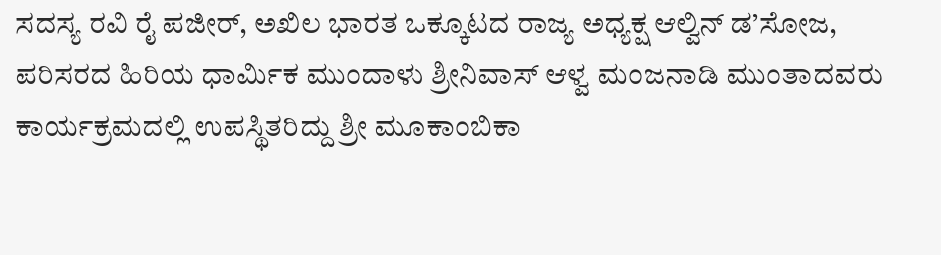ಸದಸ್ಯ ರವಿ ರೈ ಪಜೀರ್, ಅಖಿಲ ಭಾರತ ಒಕ್ಕೂಟದ ರಾಜ್ಯ ಅಧ್ಯಕ್ಷ ಆಲ್ವಿನ್ ಡ’ಸೋಜ,
ಪರಿಸರದ ಹಿರಿಯ ಧಾರ್ಮಿಕ ಮುಂದಾಳು ಶ್ರೀನಿವಾಸ್ ಆಳ್ವ ಮಂಜನಾಡಿ ಮುಂತಾದವರು ಕಾರ್ಯಕ್ರಮದಲ್ಲಿ ಉಪಸ್ಥಿತರಿದ್ದು ಶ್ರೀ ಮೂಕಾಂಬಿಕಾ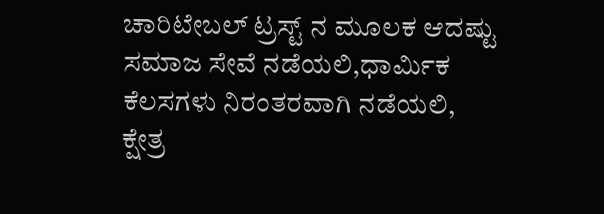ಚಾರಿಟೇಬಲ್ ಟ್ರಸ್ಟ್ ನ ಮೂಲಕ ಆದಷ್ಟು ಸಮಾಜ ಸೇವೆ ನಡೆಯಲಿ,ಧಾರ್ಮಿಕ ಕೆಲಸಗಳು ನಿರಂತರವಾಗಿ ನಡೆಯಲಿ, ಕ್ಷೇತ್ರ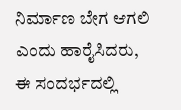ನಿರ್ಮಾಣ ಬೇಗ ಆಗಲಿ ಎಂದು ಹಾರೈಸಿದರು,
ಈ ಸಂದರ್ಭದಲ್ಲಿ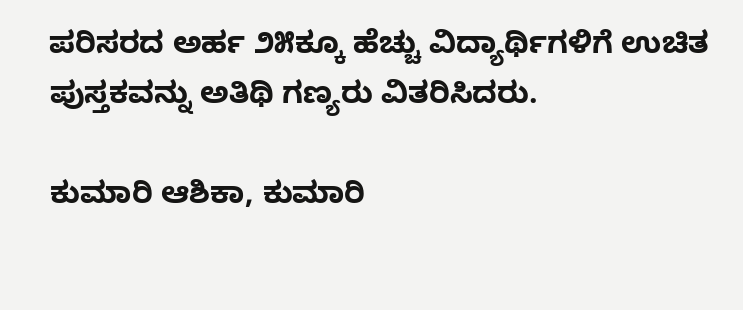ಪರಿಸರದ ಅರ್ಹ ೨೫ಕ್ಕೂ ಹೆಚ್ಚು ವಿದ್ಯಾರ್ಥಿಗಳಿಗೆ ಉಚಿತ ಪುಸ್ತಕವನ್ನು ಅತಿಥಿ ಗಣ್ಯರು ವಿತರಿಸಿದರು.

ಕುಮಾರಿ ಆಶಿಕಾ, ಕುಮಾರಿ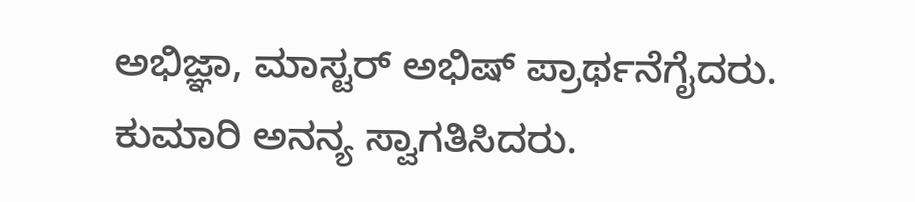ಅಭಿಜ್ಞಾ, ಮಾಸ್ಟರ್ ಅಭಿಷ್ ಪ್ರಾರ್ಥನೆಗೈದರು. ಕುಮಾರಿ ಅನನ್ಯ ಸ್ವಾಗತಿಸಿದರು.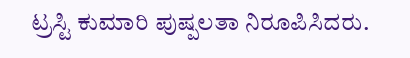ಟ್ರಸ್ಟಿ ಕುಮಾರಿ ಪುಷ್ಪಲತಾ ನಿರೂಪಿಸಿದರು.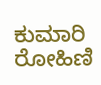ಕುಮಾರಿ ರೋಹಿಣಿ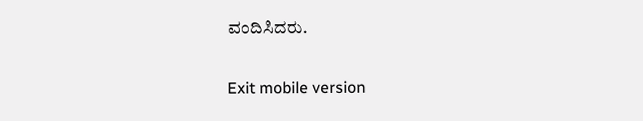ವಂದಿಸಿದರು.

Exit mobile version